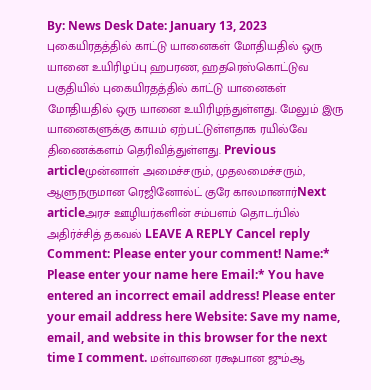By: News Desk Date: January 13, 2023 புகையிரதத்தில் காட்டு யானைகள் மோதியதில் ஒரு யானை உயிரிழப்பு ஹபரண, ஹதரெஸ்கொட்டுவ பகுதியில் புகையிரதத்தில் காட்டு யானைகள் மோதியதில் ஒரு யானை உயிரிழந்துள்ளது. மேலும் இரு யானைகளுக்கு காயம் ஏற்பட்டுள்ளதாக ரயில்வே திணைக்களம் தெரிவித்துள்ளது. Previous articleமுன்னாள் அமைச்சரும், முதலமைச்சரும், ஆளுநருமான ரெஜினோல்ட் குரே காலமானார்Next articleஅரச ஊழியர்களின் சம்பளம் தொடர்பில் அதிர்ச்சித் தகவல் LEAVE A REPLY Cancel reply Comment: Please enter your comment! Name:* Please enter your name here Email:* You have entered an incorrect email address! Please enter your email address here Website: Save my name, email, and website in this browser for the next time I comment. மள்வானை ரக்ஷபான ஜும்ஆ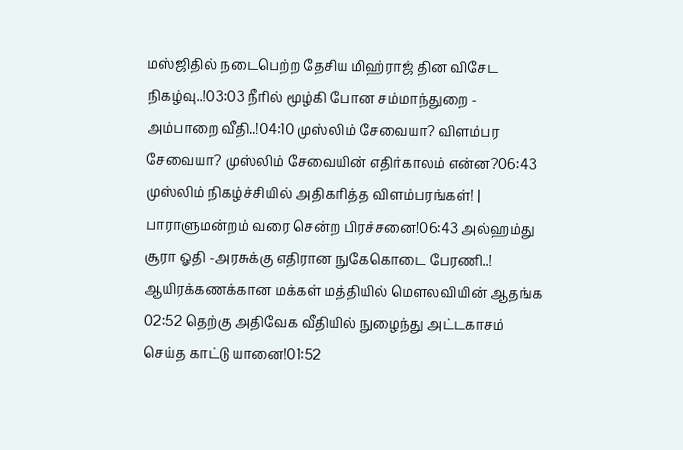மஸ்ஜிதில் நடைபெற்ற தேசிய மிஹ்ராஜ் தின விசேட நிகழ்வு..!03:03 நீரில் மூழ்கி போன சம்மாந்துறை - அம்பாறை வீதி..!04:10 முஸ்லிம் சேவையா? விளம்பர சேவையா? முஸ்லிம் சேவையின் எதிர்காலம் என்ன?06:43 முஸ்லிம் நிகழ்ச்சியில் அதிகரித்த விளம்பரங்கள்! | பாராளுமன்றம் வரை சென்ற பிரச்சனை!06:43 அல்ஹம்து சூரா ஓதி -அரசுக்கு எதிரான நுகேகொடை பேரணி..! ஆயிரக்கணக்கான மக்கள் மத்தியில் மௌலவியின் ஆதங்க 02:52 தெற்கு அதிவேக வீதியில் நுழைந்து அட்டகாசம் செய்த காட்டு யானை!01:52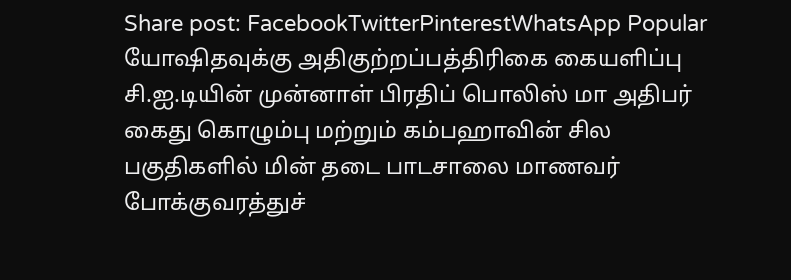Share post: FacebookTwitterPinterestWhatsApp Popular யோஷிதவுக்கு அதிகுற்றப்பத்திரிகை கையளிப்பு சி.ஐ.டியின் முன்னாள் பிரதிப் பொலிஸ் மா அதிபர் கைது கொழும்பு மற்றும் கம்பஹாவின் சில பகுதிகளில் மின் தடை பாடசாலை மாணவர் போக்குவரத்துச்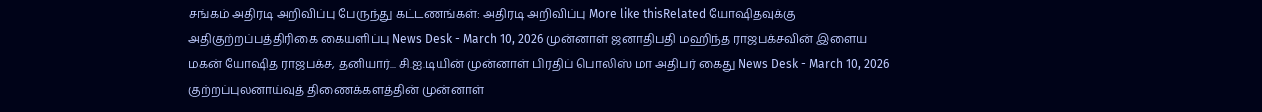சங்கம் அதிரடி அறிவிப்பு பேருந்து கட்டணங்கள்: அதிரடி அறிவிப்பு More like thisRelated யோஷிதவுக்கு அதிகுற்றப்பத்திரிகை கையளிப்பு News Desk - March 10, 2026 முன்னாள் ஜனாதிபதி மஹிந்த ராஜபக்சவின் இளைய மகன் யோஷித ராஜபக்ச, தனியார்... சி.ஐ.டியின் முன்னாள் பிரதிப் பொலிஸ் மா அதிபர் கைது News Desk - March 10, 2026 குற்றப்புலனாய்வுத் திணைக்களத்தின் முன்னாள்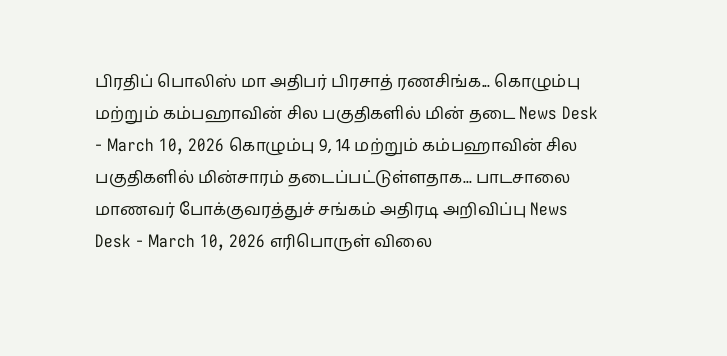பிரதிப் பொலிஸ் மா அதிபர் பிரசாத் ரணசிங்க... கொழும்பு மற்றும் கம்பஹாவின் சில பகுதிகளில் மின் தடை News Desk - March 10, 2026 கொழும்பு 9, 14 மற்றும் கம்பஹாவின் சில பகுதிகளில் மின்சாரம் தடைப்பட்டுள்ளதாக... பாடசாலை மாணவர் போக்குவரத்துச் சங்கம் அதிரடி அறிவிப்பு News Desk - March 10, 2026 எரிபொருள் விலை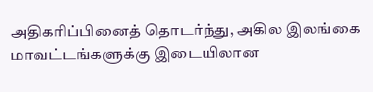அதிகரிப்பினைத் தொடர்ந்து, அகில இலங்கை மாவட்டங்களுக்கு இடையிலான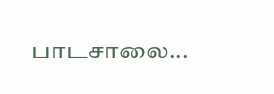பாடசாலை...